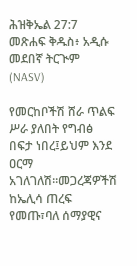ሕዝቅኤል 27:7 መጽሐፍ ቅዱስ፥ አዲሱ መደበኛ ትርጒም (NASV)

የመርከቦችሽ ሸራ ጥልፍ ሥራ ያለበት የግብፅ በፍታ ነበረ፤ይህም እንደ ዐርማ አገለገለሽ።መጋረጃዎችሽ ከኤሊሳ ጠረፍ የመጡ፣ባለ ሰማያዊና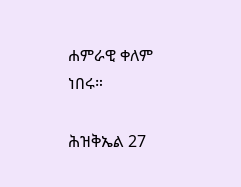ሐምራዊ ቀለም ነበሩ።

ሕዝቅኤል 27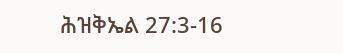ሕዝቅኤል 27:3-16